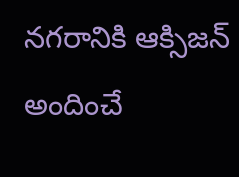నగరానికి ఆక్సిజన్ అందించే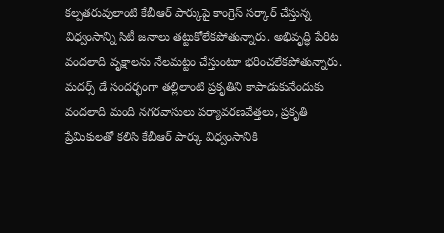కల్పతరువులాంటి కేబీఆర్ పార్కుపై కాంగ్రెస్ సర్కార్ చేస్తున్న విధ్వంసాన్ని సిటీ జనాలు తట్టుకోలేకపోతున్నారు. అభివృద్ధి పేరిట వందలాది వృక్షాలను నేలమట్టం చేస్తుంటూ భరించలేకపోతున్నారు. మదర్స్ డే సందర్భంగా తల్లిలాంటి ప్రకృతిని కాపాడుకునేందుకు వందలాది మంది నగరవాసులు పర్యావరణవేత్తలు, ప్రకృతి ప్రేమికులతో కలిసి కేబీఆర్ పార్కు విధ్వంసానికి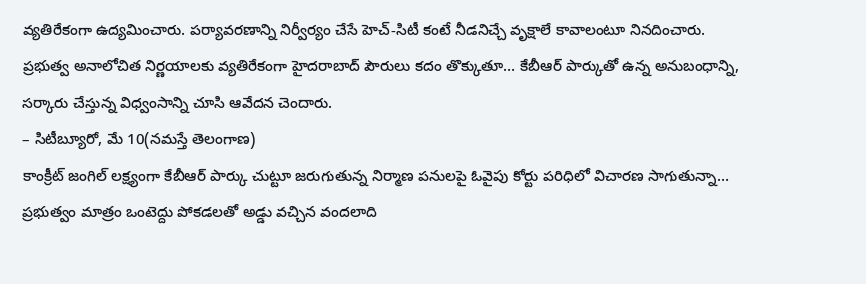వ్యతిరేకంగా ఉద్యమించారు. పర్యావరణాన్ని నిర్వీర్యం చేసే హెచ్-సిటీ కంటే నీడనిచ్చే వృక్షాలే కావాలంటూ నినదించారు. ప్రభుత్వ అనాలోచిత నిర్ణయాలకు వ్యతిరేకంగా హైదరాబాద్ పౌరులు కదం తొక్కుతూ… కేబీఆర్ పార్కుతో ఉన్న అనుబంధాన్ని, సర్కారు చేస్తున్న విధ్వంసాన్ని చూసి ఆవేదన చెందారు.
– సిటీబ్యూరో, మే 10(నమస్తే తెలంగాణ)
కాంక్రీట్ జంగిల్ లక్ష్యంగా కేబీఆర్ పార్కు చుట్టూ జరుగుతున్న నిర్మాణ పనులపై ఓవైపు కోర్టు పరిధిలో విచారణ సాగుతున్నా… ప్రభుత్వం మాత్రం ఒంటెద్దు పోకడలతో అడ్డు వచ్చిన వందలాది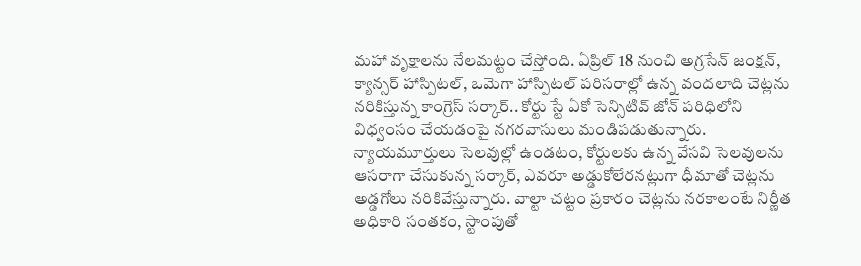మహా వృక్షాలను నేలమట్టం చేస్తోంది. ఏప్రిల్ 18 నుంచి అగ్రసేన్ జంక్షన్, క్యాన్సర్ హాస్పిటల్, ఒమెగా హాస్పిటల్ పరిసరాల్లో ఉన్న వందలాది చెట్లను నరికిస్తున్న కాంగ్రెస్ సర్కార్.. కోర్టు స్టే ఏకో సెన్సిటివ్ జోన్ పరిధిలోని విధ్వంసం చేయడంపై నగరవాసులు మండిపడుతున్నారు. న్యాయమూర్తులు సెలవుల్లో ఉండటం, కోర్టులకు ఉన్న వేసవి సెలవులను ఆసరాగా చేసుకున్న సర్కార్, ఎవరూ అడ్డుకోలేరనట్లుగా ధీమాతో చెట్లను అడ్డగోలు నరికివేస్తున్నారు. వాల్టా చట్టం ప్రకారం చెట్లను నరకాలంటే నిర్ణీత అధికారి సంతకం, స్టాంపుతో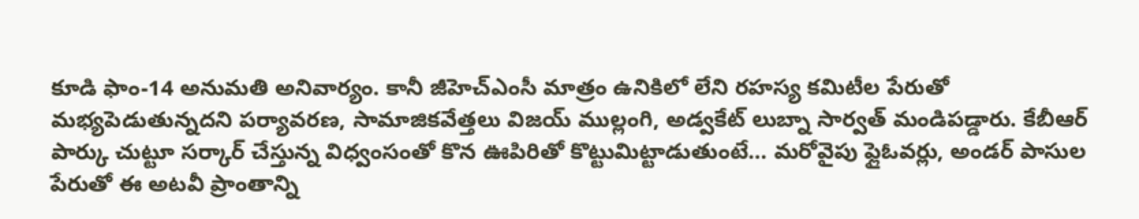కూడి ఫాం-14 అనుమతి అనివార్యం. కానీ జీహెచ్ఎంసీ మాత్రం ఉనికిలో లేని రహస్య కమిటీల పేరుతో మభ్యపెడుతున్నదని పర్యావరణ, సామాజికవేత్తలు విజయ్ ముల్లంగి, అడ్వకేట్ లుబ్నా సార్వత్ మండిపడ్డారు. కేబీఆర్ పార్కు చుట్టూ సర్కార్ చేస్తున్న విధ్వంసంతో కొన ఊపిరితో కొట్టుమిట్టాడుతుంటే… మరోవైపు ఫ్లైఓవర్లు, అండర్ పాసుల పేరుతో ఈ అటవీ ప్రాంతాన్ని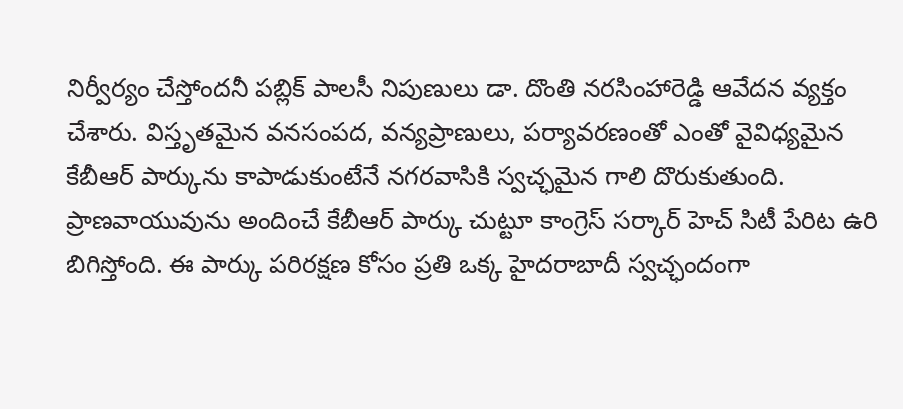నిర్వీర్యం చేస్తోందనీ పబ్లిక్ పాలసీ నిపుణులు డా. దొంతి నరసింహారెడ్డి ఆవేదన వ్యక్తం చేశారు. విస్తృతమైన వనసంపద, వన్యప్రాణులు, పర్యావరణంతో ఎంతో వైవిధ్యమైన కేబీఆర్ పార్కును కాపాడుకుంటేనే నగరవాసికి స్వచ్ఛమైన గాలి దొరుకుతుంది. ప్రాణవాయువును అందించే కేబీఆర్ పార్కు చుట్టూ కాంగ్రెస్ సర్కార్ హెచ్ సిటీ పేరిట ఉరి బిగిస్తోంది. ఈ పార్కు పరిరక్షణ కోసం ప్రతి ఒక్క హైదరాబాదీ స్వచ్ఛందంగా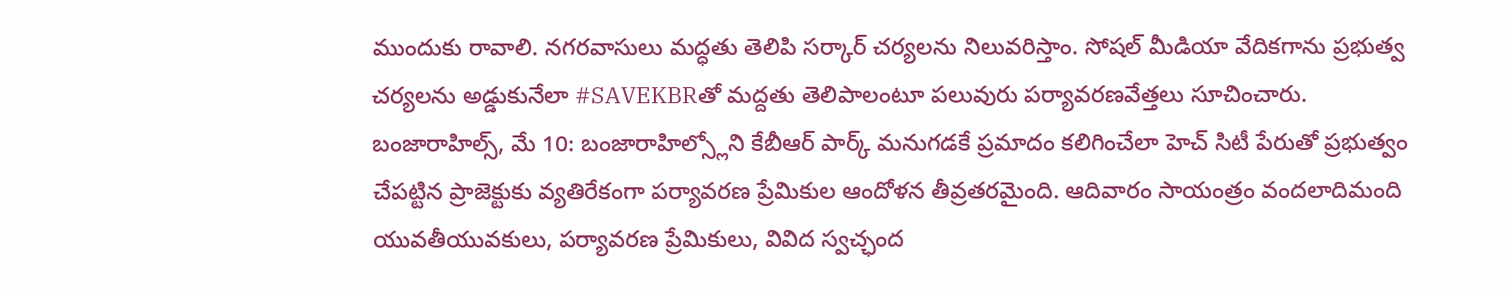ముందుకు రావాలి. నగరవాసులు మద్ధతు తెలిపి సర్కార్ చర్యలను నిలువరిస్తాం. సోషల్ మీడియా వేదికగాను ప్రభుత్వ చర్యలను అడ్డుకునేలా #SAVEKBRతో మద్దతు తెలిపాలంటూ పలువురు పర్యావరణవేత్తలు సూచించారు.
బంజారాహిల్స్, మే 10: బంజారాహిల్స్లోని కేబీఆర్ పార్క్ మనుగడకే ప్రమాదం కలిగించేలా హెచ్ సిటీ పేరుతో ప్రభుత్వం చేపట్టిన ప్రాజెక్టుకు వ్యతిరేకంగా పర్యావరణ ప్రేమికుల ఆందోళన తీవ్రతరమైంది. ఆదివారం సాయంత్రం వందలాదిమంది యువతీయువకులు, పర్యావరణ ప్రేమికులు, వివిద స్వచ్ఛంద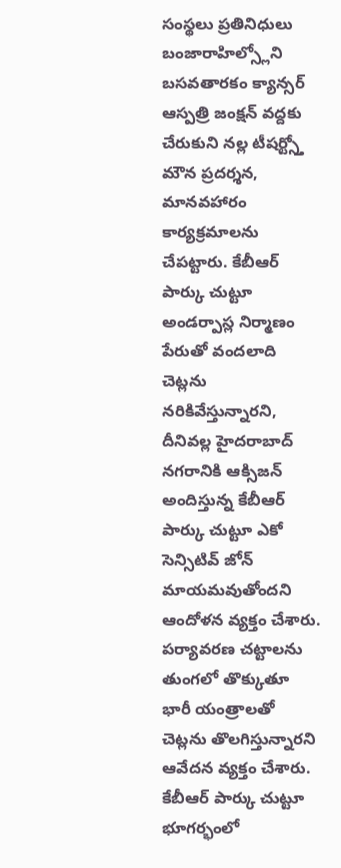సంస్థలు ప్రతినిధులు బంజారాహిల్స్లోని బసవతారకం క్యాన్సర్ ఆస్పత్రి జంక్షన్ వద్దకు చేరుకుని నల్ల టీషర్ట్స్తో మౌన ప్రదర్శన, మానవహారం కార్యక్రమాలను చేపట్టారు. కేబీఆర్ పార్కు చుట్టూ అండర్పాస్ల నిర్మాణం పేరుతో వందలాది చెట్లను నరికివేస్తున్నారని, దీనివల్ల హైదరాబాద్ నగరానికి ఆక్సిజన్ అందిస్తున్న కేబీఆర్ పార్కు చుట్టూ ఎకో సెన్సిటివ్ జోన్ మాయమవుతోందని ఆందోళన వ్యక్తం చేశారు. పర్యావరణ చట్టాలను తుంగలో తొక్కుతూ భారీ యంత్రాలతో చెట్లను తొలగిస్తున్నారని ఆవేదన వ్యక్తం చేశారు. కేబీఆర్ పార్కు చుట్టూ భూగర్భంలో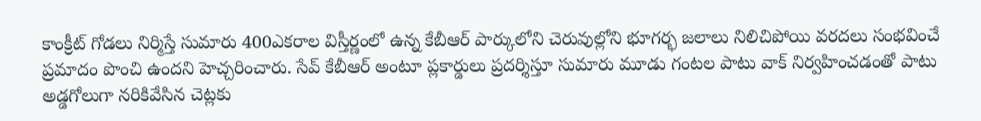కాంక్రీట్ గోడలు నిర్మిస్తే సుమారు 400ఎకరాల విస్తీర్ణంలో ఉన్న కేబీఆర్ పార్కులోని చెరువుల్లోని భూగర్భ జలాలు నిలిచిపోయి వరదలు సంభవించే ప్రమాదం పొంచి ఉందని హెచ్చరించారు. సేవ్ కేబీఆర్ అంటూ ప్లకార్డులు ప్రదర్శిస్తూ సుమారు మూడు గంటల పాటు వాక్ నిర్వహించడంతో పాటు అడ్డగోలుగా నరికివేసిన చెట్లకు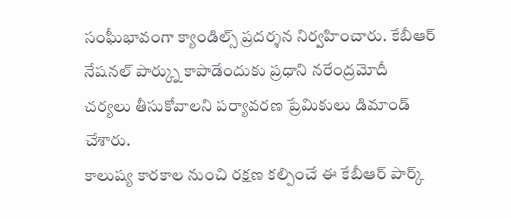సంఘీభావంగా క్యాండిల్స్ ప్రదర్శన నిర్వహించారు. కేబీఆర్ నేషనల్ పార్క్ను కాపాడేందుకు ప్రధాని నరేంద్రమోదీ చర్యలు తీసుకోవాలని పర్యావరణ ప్రేమికులు డిమాండ్ చేశారు.
కాలుష్య కారకాల నుంచి రక్షణ కల్పించే ఈ కేబీఆర్ పార్క్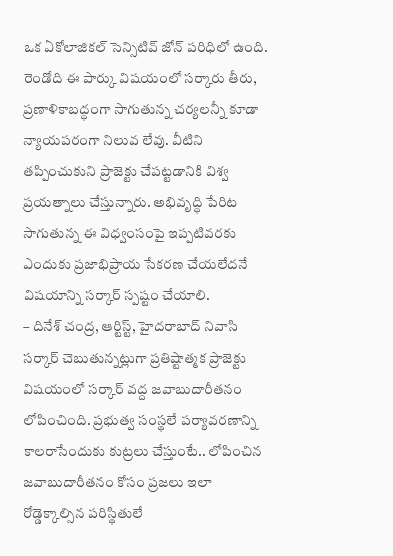ఒక ఏకోలాజికల్ సెన్సిటివ్ జోన్ పరిధిలో ఉంది. రెండోది ఈ పార్కు విషయంలో సర్కారు తీరు, ప్రణాళికాబద్ధంగా సాగుతున్న చర్యలన్నీ కూడా న్యాయపరంగా నిలువ లేవు. వీటిని తప్పించుకుని ప్రాజెక్టు చేపట్టడానికి విశ్వ ప్రయత్నాలు చేస్తున్నారు. అభివృద్ధి పేరిట సాగుతున్న ఈ విధ్వంసంపై ఇప్పటివరకు ఎందుకు ప్రజాభిప్రాయ సేకరణ చేయలేదనే విషయాన్ని సర్కార్ స్పష్టం చేయాలి.
– దినేశ్ చంద్ర, ఆర్టిస్ట్, హైదరాబాద్ నివాసి
సర్కార్ చెబుతున్నట్లుగా ప్రతిష్టాత్మక ప్రాజెక్టు విషయంలో సర్కార్ వద్ద జవాబుదారీతనం లోపించింది. ప్రభుత్వ సంస్థలే పర్యావరణాన్ని కాలరాసేందుకు కుట్రలు చేస్తుంటే.. లోపించిన జవాబుదారీతనం కోసం ప్రజలు ఇలా రోడ్డెక్కాల్సిన పరిస్థితులే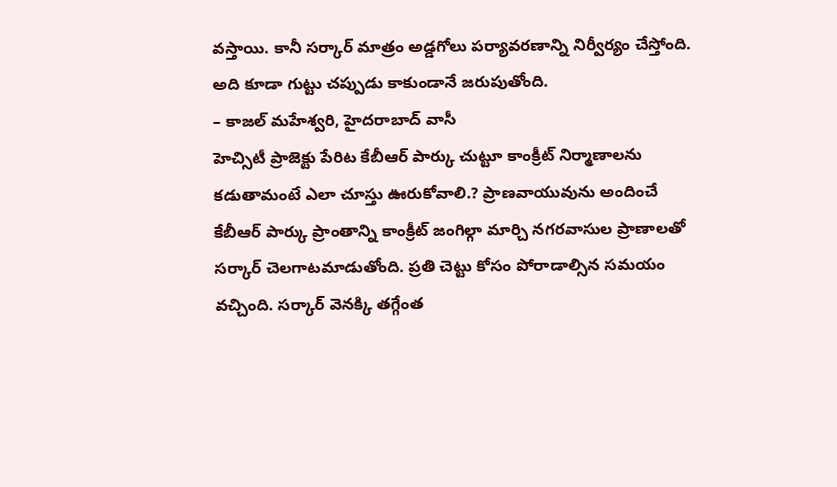వస్తాయి. కానీ సర్కార్ మాత్రం అడ్డగోలు పర్యావరణాన్ని నిర్వీర్యం చేస్తోంది. అది కూడా గుట్టు చప్పుడు కాకుండానే జరుపుతోంది.
– కాజల్ మహేశ్వరి, హైదరాబాద్ వాసీ
హెచ్సిటీ ప్రాజెక్టు పేరిట కేబీఆర్ పార్కు చుట్టూ కాంక్రీట్ నిర్మాణాలను కడుతామంటే ఎలా చూస్తు ఊరుకోవాలి.? ప్రాణవాయువును అందించే కేబీఆర్ పార్కు ప్రాంతాన్ని కాంక్రీట్ జంగిల్గా మార్చి నగరవాసుల ప్రాణాలతో సర్కార్ చెలగాటమాడుతోంది. ప్రతి చెట్టు కోసం పోరాడాల్సిన సమయం వచ్చింది. సర్కార్ వెనక్కి తగ్గేంత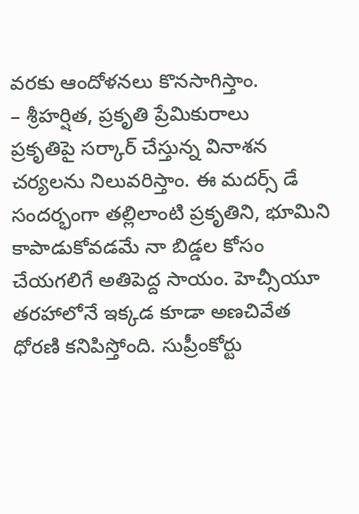వరకు ఆందోళనలు కొనసాగిస్తాం.
– శ్రీహర్షిత, ప్రకృతి ప్రేమికురాలు
ప్రకృతిపై సర్కార్ చేస్తున్న వినాశన చర్యలను నిలువరిస్తాం. ఈ మదర్స్ డే సందర్భంగా తల్లిలాంటి ప్రకృతిని, భూమిని కాపాడుకోవడమే నా బిడ్డల కోసం చేయగలిగే అతిపెద్ద సాయం. హెచ్సీయూ తరహాలోనే ఇక్కడ కూడా అణచివేత ధోరణి కనిపిస్తోంది. సుప్రీంకోర్టు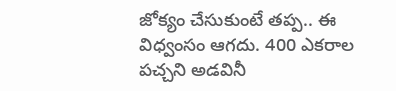జోక్యం చేసుకుంటే తప్ప.. ఈ విధ్వంసం ఆగదు. 400 ఎకరాల పచ్చని అడవినీ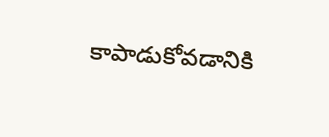కాపాడుకోవడానికి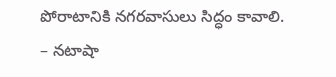పోరాటానికి నగరవాసులు సిద్ధం కావాలి.
– నటాషా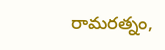రామరత్నం,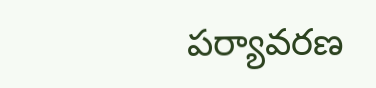పర్యావరణ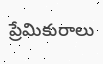ప్రేమికురాలు